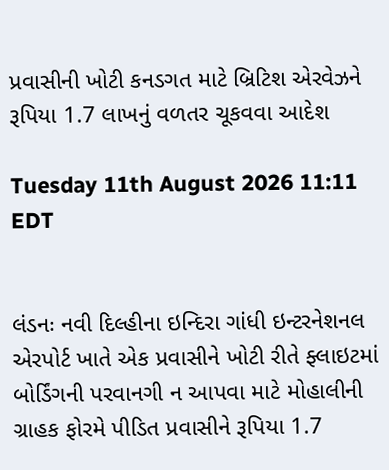પ્રવાસીની ખોટી કનડગત માટે બ્રિટિશ એરવેઝને રૂપિયા 1.7 લાખનું વળતર ચૂકવવા આદેશ

Tuesday 11th August 2026 11:11 EDT


લંડનઃ નવી દિલ્હીના ઇન્દિરા ગાંધી ઇન્ટરનેશનલ એરપોર્ટ ખાતે એક પ્રવાસીને ખોટી રીતે ફ્લાઇટમાં બોર્ડિંગની પરવાનગી ન આપવા માટે મોહાલીની ગ્રાહક ફોરમે પીડિત પ્રવાસીને રૂપિયા 1.7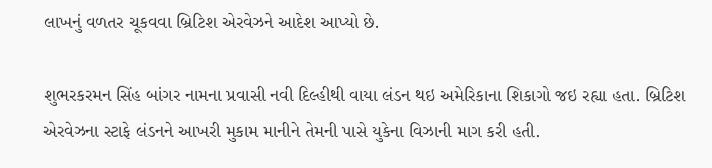લાખનું વળતર ચૂકવવા બ્રિટિશ એરવેઝને આદેશ આપ્યો છે.

શુભરકરમન સિંહ બાંગર નામના પ્રવાસી નવી દિલ્હીથી વાયા લંડન થઇ અમેરિકાના શિકાગો જઇ રહ્યા હતા. બ્રિટિશ એરવેઝના સ્ટાફે લંડનને આખરી મુકામ માનીને તેમની પાસે યુકેના વિઝાની માગ કરી હતી.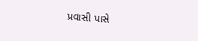પ્રવાસી પાસે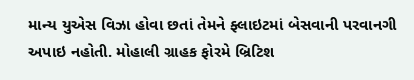માન્ય યુએસ વિઝા હોવા છતાં તેમને ફ્લાઇટમાં બેસવાની પરવાનગી અપાઇ નહોતી. મોહાલી ગ્રાહક ફોરમે બ્રિટિશ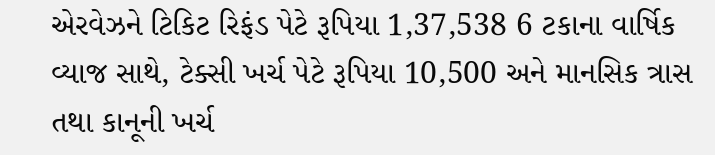એરવેઝને ટિકિટ રિફંડ પેટે રૂપિયા 1,37,538 6 ટકાના વાર્ષિક વ્યાજ સાથે, ટેક્સી ખર્ચ પેટે રૂપિયા 10,500 અને માનસિક ત્રાસ તથા કાનૂની ખર્ચ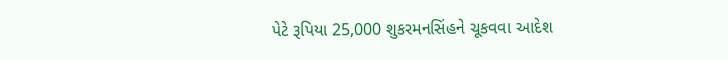પેટે રૂપિયા 25,000 શુકરમનસિંહને ચૂકવવા આદેશ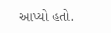આપ્યો હતો.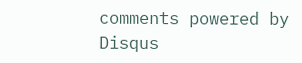comments powered by Disqus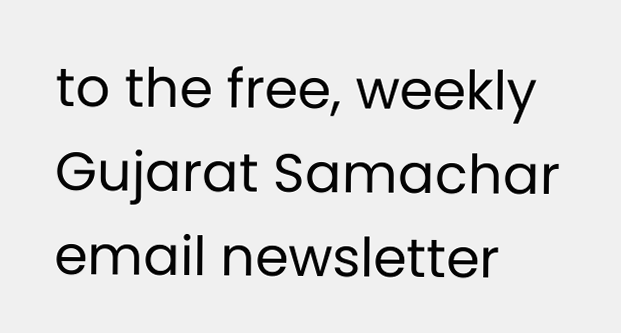to the free, weekly Gujarat Samachar email newsletter